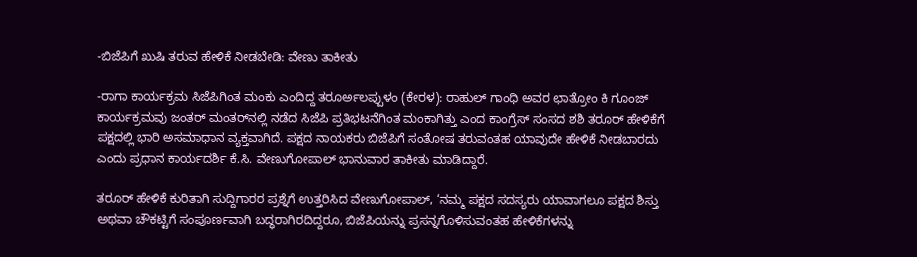-ಬಿಜೆಪಿಗೆ ಖುಷಿ ತರುವ ಹೇಳಿಕೆ ನೀಡಬೇಡಿ: ವೇಣು ತಾಕೀತು

-ರಾಗಾ ಕಾರ್ಯಕ್ರಮ ಸಿಜೆಪಿಗಿಂತ ಮಂಕು ಎಂದಿದ್ದ ತರೂರ್ಅಲಪ್ಪುಳಂ (ಕೇರಳ): ರಾಹುಲ್ ಗಾಂಧಿ ಅವರ ಛಾತ್ರೋಂ ಕಿ ಗೂಂಜ್ ಕಾರ್ಯಕ್ರಮವು ಜಂತರ್ ಮಂತರ್‌ನಲ್ಲಿ ನಡೆದ ಸಿಜೆಪಿ ಪ್ರತಿಭಟನೆಗಿಂತ ಮಂಕಾಗಿತ್ತು ಎಂದ ಕಾಂಗ್ರೆಸ್‌ ಸಂಸದ ಶಶಿ ತರೂರ್‌ ಹೇಳಿಕೆಗೆ ಪಕ್ಷದಲ್ಲಿ ಭಾರಿ ಅಸಮಾಧಾನ ವ್ಯಕ್ತವಾಗಿದೆ. ಪಕ್ಷದ ನಾಯಕರು ಬಿಜೆಪಿಗೆ ಸಂತೋಷ ತರುವಂತಹ ಯಾವುದೇ ಹೇಳಿಕೆ ನೀಡಬಾರದು ಎಂದು ಪ್ರಧಾನ ಕಾರ್ಯದರ್ಶಿ ಕೆ.ಸಿ. ವೇಣುಗೋಪಾಲ್‌ ಭಾನುವಾರ ತಾಕೀತು ಮಾಡಿದ್ದಾರೆ.

ತರೂರ್ ಹೇಳಿಕೆ ಕುರಿತಾಗಿ ಸುದ್ದಿಗಾರರ ಪ್ರಶ್ನೆಗೆ ಉತ್ತರಿಸಿದ ವೇಣುಗೋಪಾಲ್‌, ‘ನಮ್ಮ ಪಕ್ಷದ ಸದಸ್ಯರು ಯಾವಾಗಲೂ ಪಕ್ಷದ ಶಿಸ್ತು ಅಥವಾ ಚೌಕಟ್ಟಿಗೆ ಸಂಪೂರ್ಣವಾಗಿ ಬದ್ಧರಾಗಿರದಿದ್ದರೂ, ಬಿಜೆಪಿಯನ್ನು ಪ್ರಸನ್ನಗೊಳಿಸುವಂತಹ ಹೇಳಿಕೆಗಳನ್ನು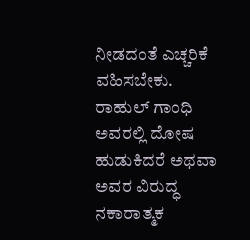ನೀಡದಂತೆ ಎಚ್ಚರಿಕೆ ವಹಿಸಬೇಕು. ರಾಹುಲ್ ಗಾಂಧಿ ಅವರಲ್ಲಿ ದೋಷ ಹುಡುಕಿದರೆ ಅಥವಾ ಅವರ ವಿರುದ್ಧ ನಕಾರಾತ್ಮಕ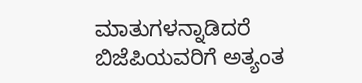ಮಾತುಗಳನ್ನಾಡಿದರೆ ಬಿಜೆಪಿಯವರಿಗೆ ಅತ್ಯಂತ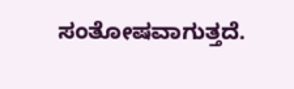ಸಂತೋಷವಾಗುತ್ತದೆ.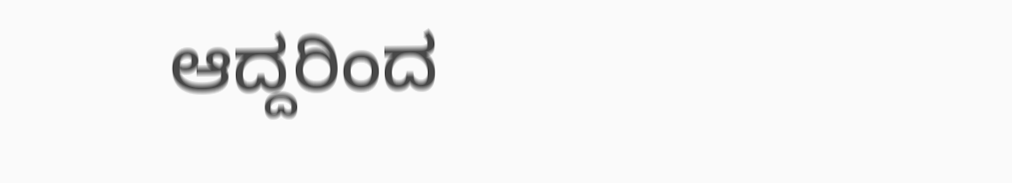ಆದ್ದರಿಂದ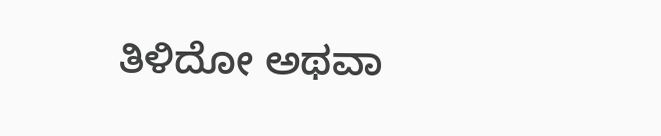ತಿಳಿದೋ ಅಥವಾ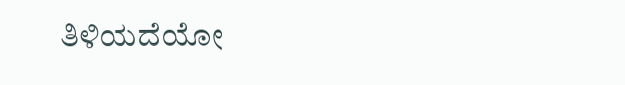ತಿಳಿಯದೆಯೋ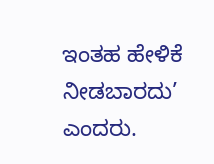ಇಂತಹ ಹೇಳಿಕೆ ನೀಡಬಾರದು’ ಎಂದರು.